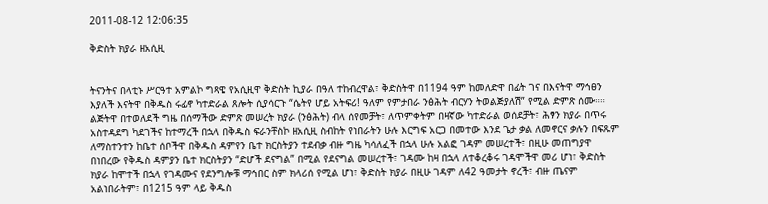2011-08-12 12:06:35

ቅድስት ክያራ ዘአሲዚ


ትናንትና በላቲኑ ሥርዓተ አምልኮ ግጻዌ የአሲዚዋ ቅድስት ኪያራ በዓለ ተከብረዋል፣ ቅድስትዋ በ1194 ዓም ከመለድዋ በፊት ገና በእናትዋ ማኅፀን እያለች እናትዋ በቅዱስ ሩፊኖ ካተድራል ጸሎት ሲያሳርጉ “ሴትየ ሆይ አትፍሪ! ዓለም የምታበራ ንፅሕት ብርሃን ትወልጅያለሽ” የሚል ድምጽ ሰሙ።። ልጅትዋ በተወለደች ግዜ በሰማችው ድምጽ መሠረት ክያራ (ንፅሕት) ብላ ሰየመቻት፣ ለጥምቀትም በዛኛው ካተድራል ወሰደቻት፣ ሕፃን ክያራ በጥሩ አስተዳደግ ካደገችና ከተማረች በኋላ በቅዱስ ፍራንቸስኮ ዘአሲዚ ስብከት የነበራትን ሁሉ እርግፍ አርጋ በመተው እንደ ጌታ ቃል ለመኖርና ቃሉን በፍጹም ለማስተንተን ከቤተ ሰቦችዋ በቅዱስ ዳምየን ቤተ ክርስትያን ተደብቃ ብዙ ግዜ ካሳለፈች በኋላ ሁሉ አልፎ ገዳም መሠረተች፣ በዚሁ መጠግያዋ በነበረው የቅዱስ ዳምያን ቤተ ክርስትያን “ድሆች ደናግል” በሚል የደናግል መሠረተች፣ ገዳሙ ከዛ በኋላ ለተቆረቆሩ ገዳሞችዋ መሪ ሆነ፣ ቅድስት ክያራ ከሞተች በኋላ የገዳሙና የደንግሎቹ ማኅበር ስም ክላሪሰ የሚል ሆነ፣ ቅድስት ክያራ በዚሁ ገዳም ለ42 ዓመታት ኖረች፣ ብዙ ጤናም አልነበራትም፣ በ1215 ዓም ላይ ቅዱስ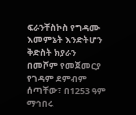ፍራንቸስኮስ የግዳሙ እመምኔት እንድትሆን ቅድስት ክያራን በመሾም የመጀመርያ የገዳም ደምብም ሰጣቸው፣ በ1253 ዓም ማኅበሩ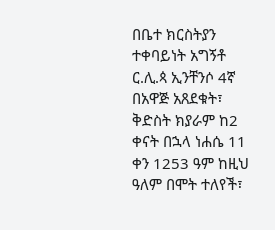በቤተ ክርስትያን ተቀባይነት አግኝቶ ር.ሊ.ጳ ኢንቸንሶ 4ኛ በአዋጅ አጸደቁት፣ ቅድስት ክያራም ከ2 ቀናት በኋላ ነሐሴ 11 ቀን 1253 ዓም ከዚህ ዓለም በሞት ተለየች፣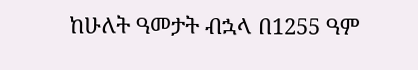ከሁለት ዓመታት ብኋላ በ1255 ዓም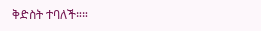ቅድስት ተባለች።።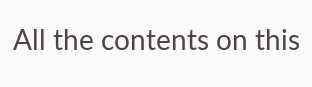All the contents on this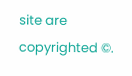site are copyrighted ©.